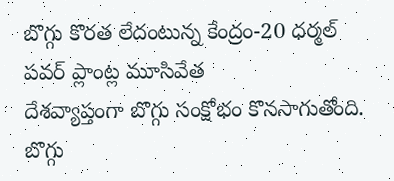బొగ్గు కొరత లేదంటున్న కేంద్రం-20 ధర్మల్ పవర్ ప్లాంట్ల మూసివేత
దేశవ్యాప్తంగా బొగ్గు సంక్షోభం కొనసాగుతోంది. బొగ్గు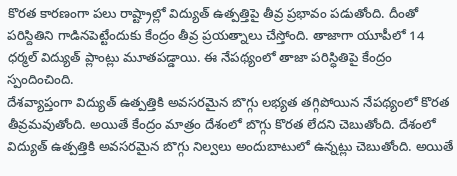కొరత కారణంగా పలు రాష్ట్రాల్లో విద్యుత్ ఉత్పత్తిపై తీవ్ర ప్రభావం పడుతోంది. దీంతో పరిస్దితిని గాడినపెట్టేందుకు కేంద్రం తీవ్ర ప్రయత్నాలు చేస్తోంది. తాజాగా యూపీలో 14 ధర్మల్ విద్యుత్ ప్లాంట్లు మూతపడ్డాయి. ఈ నేపథ్యంలో తాజా పరిస్ధితిపై కేంద్రం స్పందించింది.
దేశవ్యాప్తంగా విద్యుత్ ఉత్పత్తికి అవసరమైన బొగ్గు లభ్యత తగ్గిపోయిన నేపథ్యంలో కొరత తీవ్రమవుతోంది. అయితే కేంద్రం మాత్రం దేశంలో బొగ్గు కొరత లేదని చెబుతోంది. దేశంలో విద్యుత్ ఉత్పత్తికి అవసరమైన బొగ్గు నిల్వలు అందుబాటులో ఉన్నట్లు చెబుతోంది. అయితే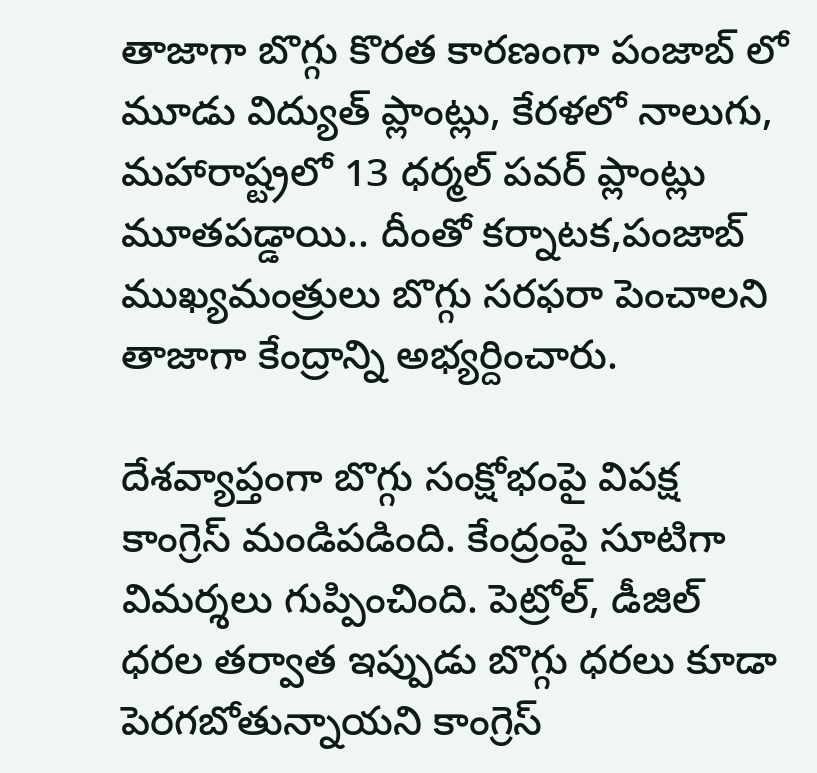తాజాగా బొగ్గు కొరత కారణంగా పంజాబ్ లో మూడు విద్యుత్ ప్లాంట్లు, కేరళలో నాలుగు, మహారాష్ట్రలో 13 ధర్మల్ పవర్ ప్లాంట్లు మూతపడ్డాయి.. దీంతో కర్నాటక,పంజాబ్ ముఖ్యమంత్రులు బొగ్గు సరఫరా పెంచాలని తాజాగా కేంద్రాన్ని అభ్యర్దించారు.

దేశవ్యాప్తంగా బొగ్గు సంక్షోభంపై విపక్ష కాంగ్రెస్ మండిపడింది. కేంద్రంపై సూటిగా విమర్శలు గుప్పించింది. పెట్రోల్, డీజిల్ ధరల తర్వాత ఇప్పుడు బొగ్గు ధరలు కూడా పెరగబోతున్నాయని కాంగ్రెస్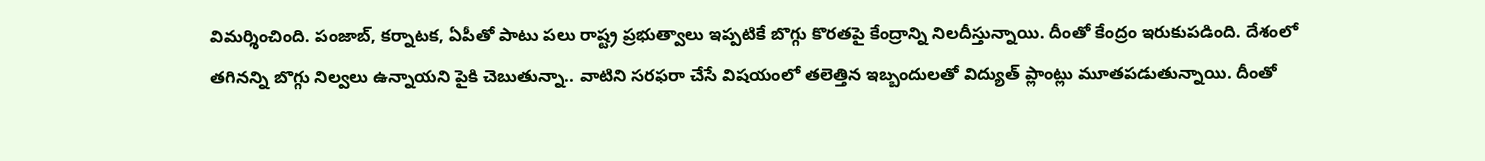విమర్శించింది. పంజాబ్, కర్నాటక, ఏపీతో పాటు పలు రాష్ట్ర ప్రభుత్వాలు ఇప్పటికే బొగ్గు కొరతపై కేంద్రాన్ని నిలదీస్తున్నాయి. దీంతో కేంద్రం ఇరుకుపడింది. దేశంలో తగినన్ని బొగ్గు నిల్వలు ఉన్నాయని పైకి చెబుతున్నా.. వాటిని సరఫరా చేసే విషయంలో తలెత్తిన ఇబ్బందులతో విద్యుత్ ప్లాంట్లు మూతపడుతున్నాయి. దీంతో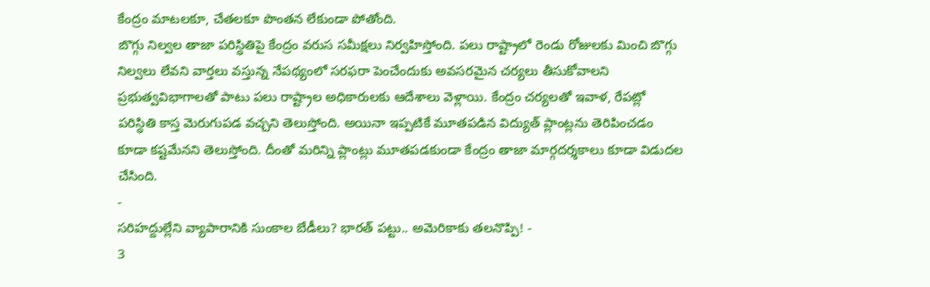కేంద్రం మాటలకూ, చేతలకూ పొంతన లేకుండా పోతోంది.
బొగ్గు నిల్వల తాజా పరిస్ధితిపై కేంద్రం వరుస సమీక్షలు నిర్వహిస్తోంది. పలు రాష్ట్రాలో రెండు రోజులకు మించి బొగ్గు నిల్వలు లేవని వార్తలు వస్తున్న నేపథ్యంలో సరఫరా పెంచేందుకు అవసరమైన చర్యలు తీసుకోవాలని ప్రభుత్వవిభాగాలతో పాటు పలు రాష్ట్రాల అధికారులకు ఆదేశాలు వెళ్లాయి. కేంద్రం చర్యలతో ఇవాళ, రేపట్లో పరిస్ధితి కాస్త మెరుగుపడ వచ్చని తెలుస్తోంది. అయినా ఇప్పటికే మూతపడిన విద్యుత్ ప్లాంట్లను తెరిపించడం కూడా కష్టమేనని తెలుస్తోంది. దీంతో మరిన్ని ప్లాంట్లు మూతపడకుండా కేంద్రం తాజా మార్గదర్శకాలు కూడా విడుదల చేసింది.
-
సరిహద్దుల్లేని వ్యాపారానికి సుంకాల బేడీలు? భారత్ పట్టు.. అమెరికాకు తలనొప్పి! -
3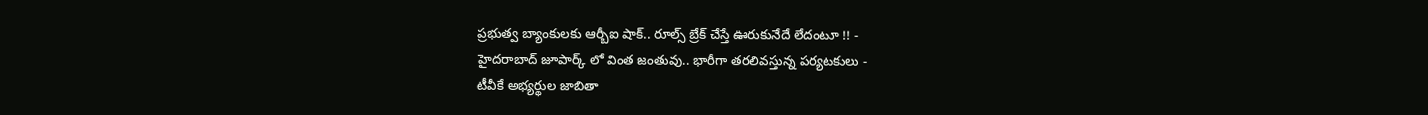ప్రభుత్వ బ్యాంకులకు ఆర్బీఐ షాక్.. రూల్స్ బ్రేక్ చేస్తే ఊరుకునేదే లేదంటూ !! -
హైదరాబాద్ జూపార్క్ లో వింత జంతువు.. భారీగా తరలివస్తున్న పర్యటకులు -
టీవీకే అభ్యర్థుల జాబితా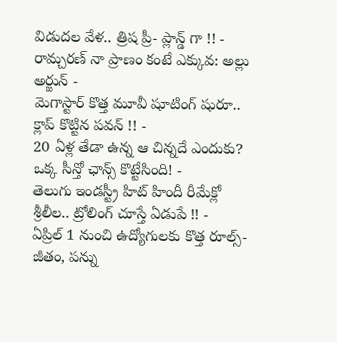విడుదల వేళ.. త్రిష ప్రీ- ప్లాన్డ్ గా !! -
రామ్చరణ్ నా ప్రాణం కంటే ఎక్కువ: అల్లు అర్జున్ -
మెగాస్టార్ కొత్త మూవీ షూటింగ్ షురూ.. క్లాప్ కొట్టిన పవన్ !! -
20 ఏళ్ల తేడా ఉన్న ఆ చిన్నదే ఎందుకు? ఒక్క సీన్తో ఛాన్స్ కొట్టేసింది! -
తెలుగు ఇండస్ట్రీ హిట్ హిందీ రీమేక్లో శ్రీలీల.. ట్రోలింగ్ చూస్తే ఏడుపే !! -
ఏప్రిల్ 1 నుంచి ఉద్యోగులకు కొత్త రూల్స్- జీతం, పన్ను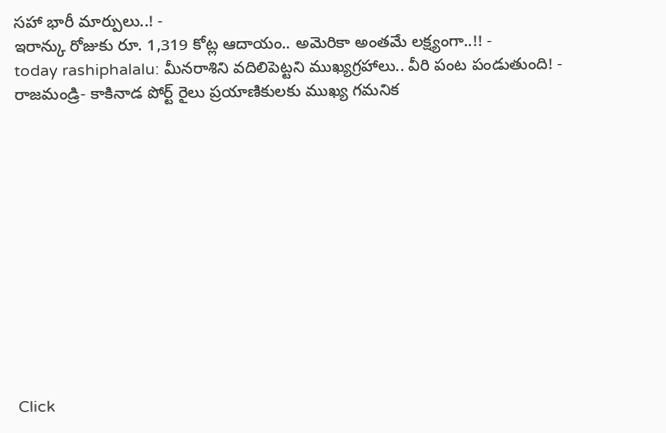సహా భారీ మార్పులు..! -
ఇరాన్కు రోజుకు రూ. 1,319 కోట్ల ఆదాయం.. అమెరికా అంతమే లక్ష్యంగా..!! -
today rashiphalalu: మీనరాశిని వదిలిపెట్టని ముఖ్యగ్రహాలు.. వీరి పంట పండుతుంది! -
రాజమండ్రి- కాకినాడ పోర్ట్ రైలు ప్రయాణికులకు ముఖ్య గమనిక












Click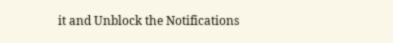it and Unblock the Notifications